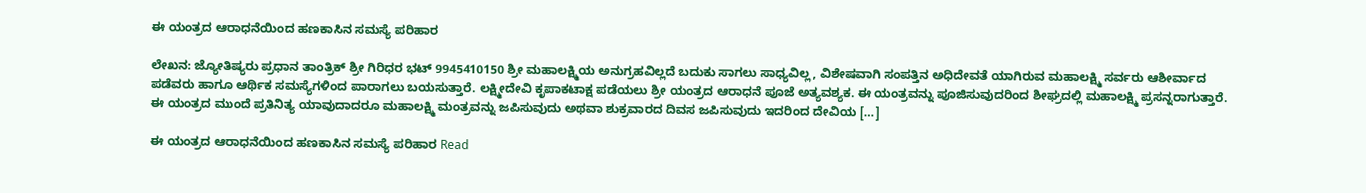ಈ ಯಂತ್ರದ ಆರಾಧನೆಯಿಂದ ಹಣಕಾಸಿನ ಸಮಸ್ಯೆ ಪರಿಹಾರ

ಲೇಖನ: ಜ್ಯೋತಿಷ್ಯರು ಪ್ರಧಾನ ತಾಂತ್ರಿಕ್ ಶ್ರೀ ಗಿರಿಧರ ಭಟ್ 9945410150 ಶ್ರೀ ಮಹಾಲಕ್ಷ್ಮಿಯ ಅನುಗ್ರಹವಿಲ್ಲದೆ ಬದುಕು ಸಾಗಲು ಸಾಧ್ಯವಿಲ್ಲ, ವಿಶೇಷವಾಗಿ ಸಂಪತ್ತಿನ ಅಧಿದೇವತೆ ಯಾಗಿರುವ ಮಹಾಲಕ್ಷ್ಮಿ ಸರ್ವರು ಆಶೀರ್ವಾದ ಪಡೆವರು ಹಾಗೂ ಆರ್ಥಿಕ ಸಮಸ್ಯೆಗಳಿಂದ ಪಾರಾಗಲು ಬಯಸುತ್ತಾರೆ. ಲಕ್ಷ್ಮೀದೇವಿ ಕೃಪಾಕಟಾಕ್ಷ ಪಡೆಯಲು ಶ್ರೀ ಯಂತ್ರದ ಆರಾಧನೆ ಪೂಜೆ ಅತ್ಯವಶ್ಯಕ. ಈ ಯಂತ್ರವನ್ನು ಪೂಜಿಸುವುದರಿಂದ ಶೀಘ್ರದಲ್ಲಿ ಮಹಾಲಕ್ಷ್ಮಿ ಪ್ರಸನ್ನರಾಗುತ್ತಾರೆ. ಈ ಯಂತ್ರದ ಮುಂದೆ ಪ್ರತಿನಿತ್ಯ ಯಾವುದಾದರೂ ಮಹಾಲಕ್ಷ್ಮಿ ಮಂತ್ರವನ್ನು ಜಪಿಸುವುದು ಅಥವಾ ಶುಕ್ರವಾರದ ದಿವಸ ಜಪಿಸುವುದು ಇದರಿಂದ ದೇವಿಯ […]

ಈ ಯಂತ್ರದ ಆರಾಧನೆಯಿಂದ ಹಣಕಾಸಿನ ಸಮಸ್ಯೆ ಪರಿಹಾರ Read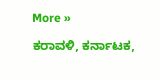More »

ಕರಾವಳಿ, ಕರ್ನಾಟಕ,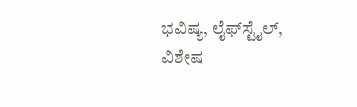ಭವಿಷ್ಯ, ಲೈಫ್‍ಸ್ಟೈಲ್, ವಿಶೇಷ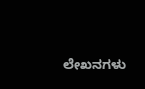ಲೇಖನಗಳು